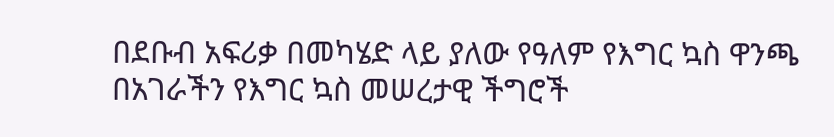በደቡብ አፍሪቃ በመካሄድ ላይ ያለው የዓለም የእግር ኳስ ዋንጫ በአገራችን የእግር ኳስ መሠረታዊ ችግሮች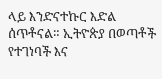ላይ እንድናተኩር እድል ሰጥቶናል። ኢትዮጵያ በወጣቶች የተገነባች እና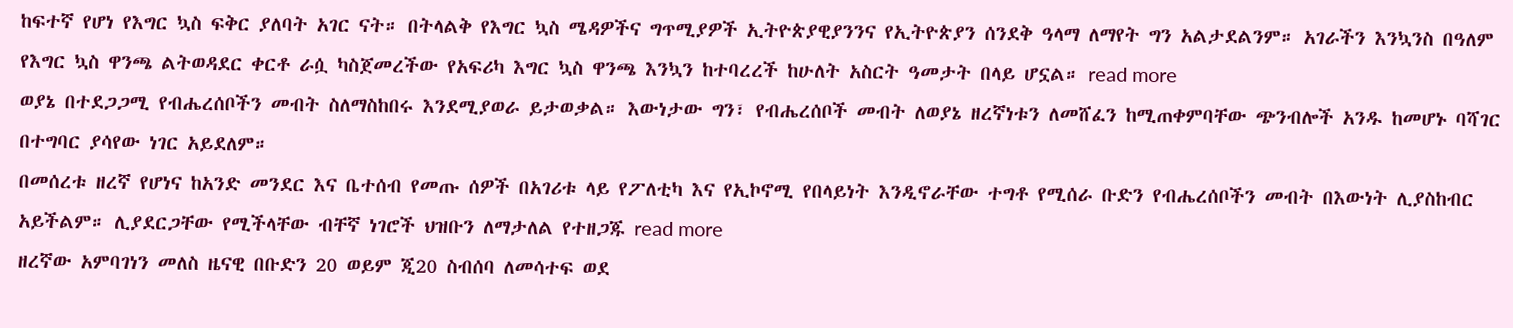ከፍተኛ የሆነ የእግር ኳስ ፍቅር ያለባት አገር ናት። በትላልቅ የእግር ኳስ ሜዳዎችና ግጥሚያዎች ኢትዮጵያዊያንንና የኢትዮጵያን ሰንደቅ ዓላማ ለማየት ግን አልታደልንም። አገራችን እንኳንስ በዓለም የእግር ኳስ ዋንጫ ልትወዳደር ቀርቶ ራሷ ካስጀመረችው የአፍሪካ እግር ኳስ ዋንጫ እንኳን ከተባረረች ከሁለት አስርት ዓመታት በላይ ሆኗል። read more
ወያኔ በተደጋጋሚ የብሔረሰቦችን መብት ስለማስከበሩ እንደሚያወራ ይታወቃል። እውነታው ግን፣ የብሔረሰቦች መብት ለወያኔ ዘረኛነቱን ለመሸፈን ከሚጠቀምባቸው ጭንብሎች አንዱ ከመሆኑ ባሻገር በተግባር ያሳየው ነገር አይደለም።
በመሰረቱ ዘረኛ የሆነና ከአንድ መንደር እና ቤተሰብ የመጡ ሰዎች በአገሪቱ ላይ የፖለቲካ እና የኢኮኖሚ የበላይነት እንዲኖራቸው ተግቶ የሚሰራ ቡድን የብሔረሰቦችን መብት በእውነት ሊያስከብር አይችልም። ሊያደርጋቸው የሚችላቸው ብቸኛ ነገሮች ህዝቡን ለማታለል የተዘጋጁ read more
ዘረኛው አምባገነን መለስ ዜናዊ በቡድን 20 ወይም ጂ20 ስብሰባ ለመሳተፍ ወደ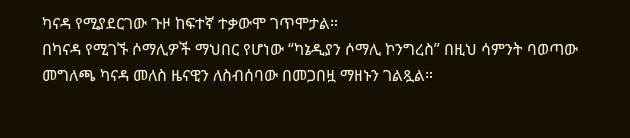ካናዳ የሚያደርገው ጉዞ ከፍተኛ ተቃውሞ ገጥሞታል።
በካናዳ የሚገኙ ሶማሊዎች ማህበር የሆነው “ካኔዲያን ሶማሊ ኮንግረስ” በዚህ ሳምንት ባወጣው መግለጫ ካናዳ መለስ ዜናዊን ለስብሰባው በመጋበዟ ማዘኑን ገልጿል።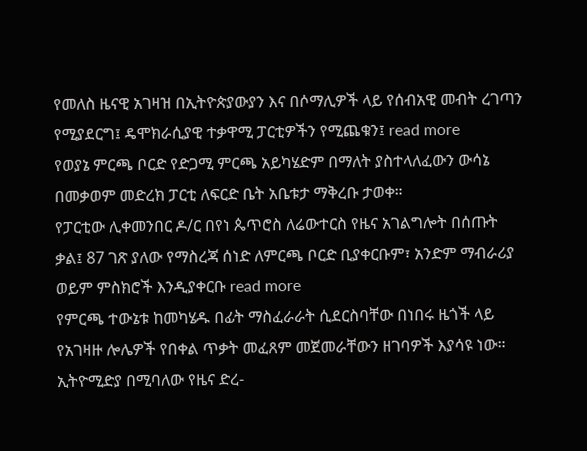የመለስ ዜናዊ አገዛዝ በኢትዮጵያውያን እና በሶማሊዎች ላይ የሰብአዊ መብት ረገጣን የሚያደርግ፤ ዴሞክራሲያዊ ተቃዋሚ ፓርቲዎችን የሚጨቁን፤ read more
የወያኔ ምርጫ ቦርድ የድጋሚ ምርጫ አይካሄድም በማለት ያስተላለፈውን ውሳኔ በመቃወም መድረክ ፓርቲ ለፍርድ ቤት አቤቱታ ማቅረቡ ታወቀ።
የፓርቲው ሊቀመንበር ዶ/ር በየነ ጴጥሮስ ለሬውተርስ የዜና አገልግሎት በሰጡት ቃል፤ 87 ገጽ ያለው የማስረጃ ሰነድ ለምርጫ ቦርድ ቢያቀርቡም፣ አንድም ማብራሪያ ወይም ምስክሮች እንዲያቀርቡ read more
የምርጫ ተውኔቱ ከመካሄዱ በፊት ማስፈራራት ሲደርስባቸው በነበሩ ዜጎች ላይ የአገዛዙ ሎሌዎች የበቀል ጥቃት መፈጸም መጀመራቸውን ዘገባዎች እያሳዩ ነው።
ኢትዮሚድያ በሚባለው የዜና ድረ-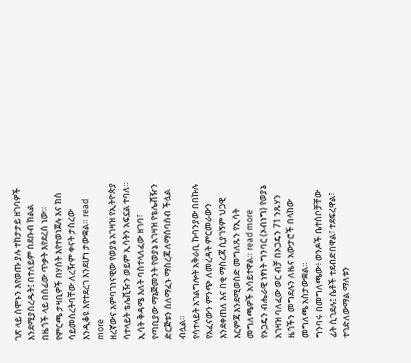ገጽ ላይ ሰሞኑን እየወጡ ያሉ ተከታታይ ዘገባዎች እንደሚያስረዱት፤ በተለይም በደቡብ ክልል በዜጎች ላይ በሰፊው ጥቃት እየደረሰ ነው። የምርጫ ታዛቢዎች በሃሰት እየተወነጀሉ እና ክስ ሳይመሰረትባቸው ለረዥም ቀናት ታስረው እንዲቆዩ እየተደረገ እንደሆነ ታውቋል። read more
ዘረኛውና አምባገነናዊው የወያኔ አገዛዝ የኢትዮጵያ ሳተላይት ቴሌቪዥን ወይም ኢሳትን አፍኗል ተባለ። ኢሳት ቅዳሜ እለት ባስተላለፈው ዘገባ፣ የጣቢያው ማኔጅመንት የወያኔ አገዛዝ የቴሌቭዥን ድርጅቱን ስለማፈኑ ማስረጃ ለማሰባሰብ ችሏል ብሏል።
የሳተላይት አገልግሎት አቅራቢ ኩባንያው በበኩሉ የአፈናውን ምንጭ ለመረዳት ምርመራውን እንደቀጠለ እና በቂ ማስረጃ ሲያገኝም ህጋዊ እርምጃ እንደሚወስድ መግለጹን የኢሳት መግለጫዎች አሳይተዋል። read more
የኦጋዴን ብሔራዊ ነፃነት ግንባር (ኦብነግ) የወያኔ አገዛዝ ባለፈው ወር ብቻ በኦጋዴን 71 ንጹሃን ዜጎችን መግደሉን ለዜና አውታሮች በላከው መግለጫ አስታውቋል።
ግንባሩ በመግለጫው፥ ወንዶች ቤተሰቦቻቸው ፊት ሲገደሉ፤ ሴቶች ተደብድበዋል፣ ተደፍረዋል፣ ተገድለውማል ማለቱን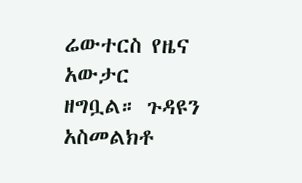ሬውተርስ የዜና አውታር ዘግቧል። ጉዳዩን አስመልክቶ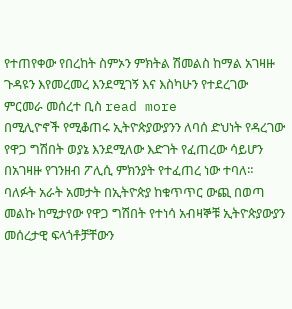የተጠየቀው የበረከት ስምኦን ምክትል ሽመልስ ከማል አገዛዙ ጉዳዩን እየመረመረ እንደሚገኝ እና እስካሁን የተደረገው ምርመራ መሰረተ ቢስ read more
በሚሊዮኖች የሚቆጠሩ ኢትዮጵያውያንን ለባሰ ድህነት የዳረገው የዋጋ ግሽበት ወያኔ እንደሚለው እድገት የፈጠረው ሳይሆን በአገዛዙ የገንዘብ ፖሊሲ ምክንያት የተፈጠረ ነው ተባለ።
ባለፉት አራት አመታት በኢትዮጵያ ከቁጥጥር ውጪ በወጣ መልኩ ከሚታየው የዋጋ ግሽበት የተነሳ አብዛኞቹ ኢትዮጵያውያን መሰረታዊ ፍላጎቶቻቸውን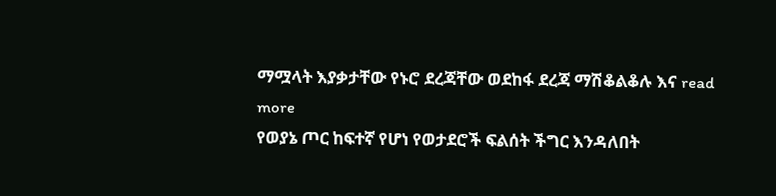ማሟላት እያቃታቸው የኑሮ ደረጃቸው ወደከፋ ደረጃ ማሽቆልቆሉ እና read more
የወያኔ ጦር ከፍተኛ የሆነ የወታደሮች ፍልሰት ችግር እንዳለበት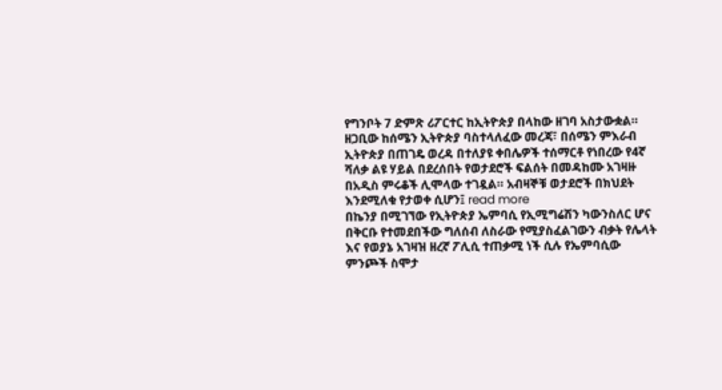የግንቦት 7 ድምጽ ሪፖርተር ከኢትዮጵያ በላከው ዘገባ አስታውቋል።
ዘጋቢው ከሰሜን ኢትዮጵያ ባስተላለፈው መረጃ፣ በሰሜን ምእራብ ኢትዮጵያ በጠገዴ ወረዳ በተለያዩ ቀበሌዎች ተሰማርቶ የነበረው የ4ኛ ሻለቃ ልዩ ሃይል በደረሰበት የወታደሮች ፍልሰት በመዳከሙ አገዛዙ በአዲስ ምሩቆች ሊሞላው ተገዷል። አብዛኞቹ ወታደሮች በክህደት እንደሚለቁ የታወቀ ሲሆን፤ read more
በኬንያ በሚገኘው የኢትዮጵያ ኤምባሲ የኢሚግሬሽን ካውንስለር ሆና በቅርቡ የተመደበችው ግለሰብ ለስራው የሚያስፈልገውን ብቃት የሌላት እና የወያኔ አገዛዝ ዘረኛ ፖሊሲ ተጠቃሚ ነች ሲሉ የኤምባሲው ምንጮች ስሞታ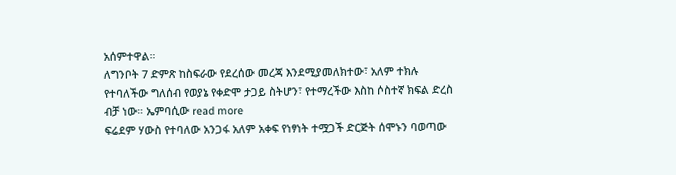አሰምተዋል።
ለግንቦት 7 ድምጽ ከስፍራው የደረሰው መረጃ እንደሚያመለክተው፣ አለም ተክሉ የተባለችው ግለሰብ የወያኔ የቀድሞ ታጋይ ስትሆን፣ የተማረችው እስከ ሶስተኛ ክፍል ድረስ ብቻ ነው። ኤምባሲው read more
ፍሬደም ሃውስ የተባለው አንጋፋ አለም አቀፍ የነፃነት ተሟጋች ድርጅት ሰሞኑን ባወጣው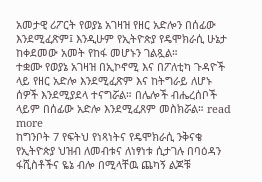አመታዊ ሪፖርት የወያኔ አገዛዝ የዘር አድሎን በሰፊው እንደሚፈጽም፤ እንዲሁም የኢትዮጵያ የዴሞክራሲ ሁኔታ ከቀደመው አመት የከፋ መሆኑን ገልጿል።
ተቋሙ የወያኔ አገዛዝ በኢኮኖሚ እና በፖለቲካ ጉዳዮች ላይ የዘር አድሎ እንደሚፈጽም እና ከትግራይ ለሆኑ ሰዎች እንደሚያደላ ተናግሯል። በሌሎች ብሔረሰቦች ላይም በሰፊው አድሎ እንደሚፈጸም መስክሯል። read more
ከግንቦት 7 የፍትህ የነጻነትና የዴሞክራሲ ንቅናቄ
የኢትዮጵያ ህዝብ ለመብቱና ለነፃነቱ ሲታገሉ በባዕዳን ፋሺስቶችና ዬኔ ብሎ በሚላቸዉ ጨካኝ ልጆቹ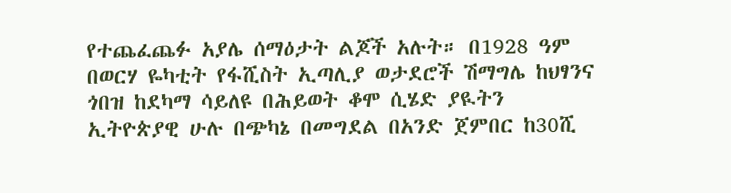የተጨፈጨፉ አያሌ ሰማዕታት ልጆች አሉት። በ1928 ዓም በወርሃ ዬካቲት የፋሺስት ኢጣሊያ ወታደሮች ሽማግሌ ከህፃንና ጎበዝ ከደካማ ሳይለዩ በሕይወት ቆሞ ሲሄድ ያዪትን ኢትዮጵያዊ ሁሉ በጭካኔ በመግደል በአንድ ጀምበር ከ30ሺ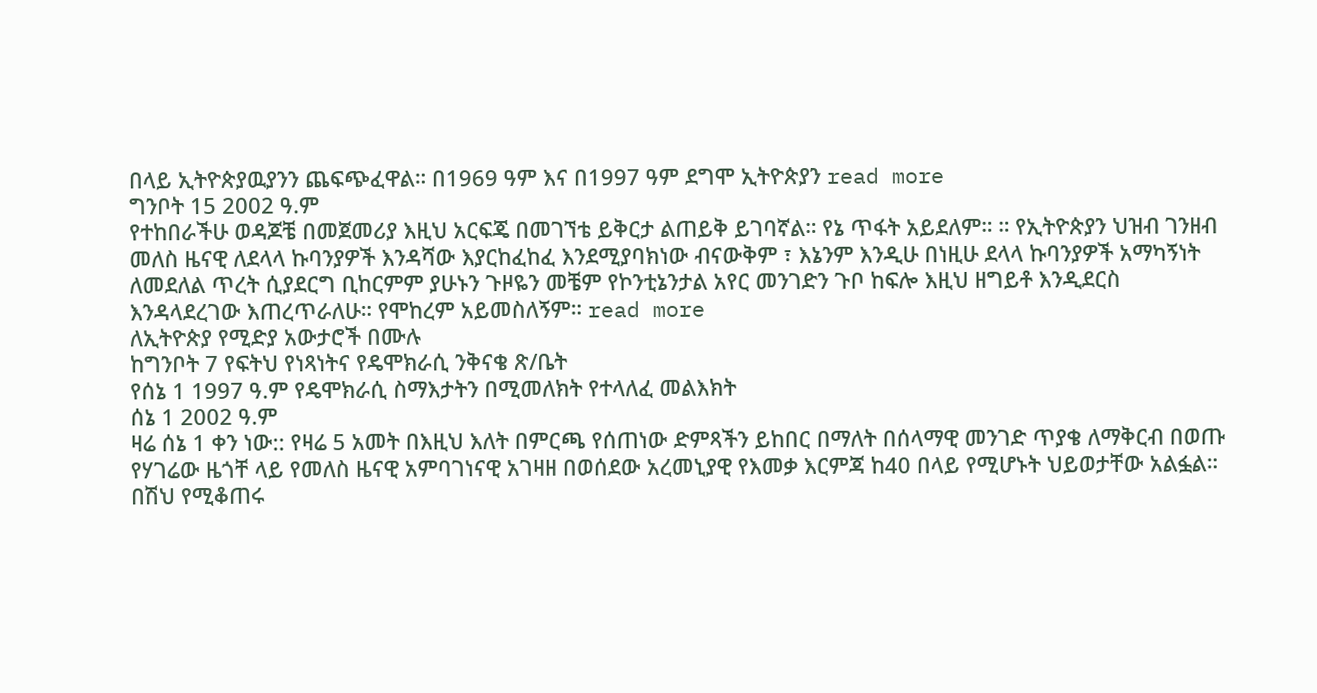በላይ ኢትዮጵያዉያንን ጨፍጭፈዋል። በ1969 ዓም እና በ1997 ዓም ደግሞ ኢትዮጵያን read more
ግንቦት 15 2002 ዓ.ም
የተከበራችሁ ወዳጆቼ በመጀመሪያ እዚህ አርፍጄ በመገኘቴ ይቅርታ ልጠይቅ ይገባኛል። የኔ ጥፋት አይደለም። ። የኢትዮጵያን ህዝብ ገንዘብ መለስ ዜናዊ ለደላላ ኩባንያዎች እንዳሻው እያርከፈከፈ እንደሚያባክነው ብናውቅም ፣ እኔንም እንዲሁ በነዚሁ ደላላ ኩባንያዎች አማካኝነት ለመደለል ጥረት ሲያደርግ ቢከርምም ያሁኑን ጉዞዬን መቼም የኮንቲኔንታል አየር መንገድን ጉቦ ከፍሎ እዚህ ዘግይቶ እንዲደርስ እንዳላደረገው እጠረጥራለሁ። የሞከረም አይመስለኝም። read more
ለኢትዮጵያ የሚድያ አውታሮች በሙሉ
ከግንቦት 7 የፍትህ የነጻነትና የዴሞክራሲ ንቅናቄ ጽ/ቤት
የሰኔ 1 1997 ዓ.ም የዴሞክራሲ ስማእታትን በሚመለክት የተላለፈ መልእክት
ሰኔ 1 2002 ዓ.ም
ዛሬ ሰኔ 1 ቀን ነው:: የዛሬ 5 አመት በእዚህ እለት በምርጫ የሰጠነው ድምጻችን ይከበር በማለት በሰላማዊ መንገድ ጥያቄ ለማቅርብ በወጡ የሃገሬው ዜጎቸ ላይ የመለስ ዜናዊ አምባገነናዊ አገዛዘ በወሰደው አረመኒያዊ የእመቃ እርምጃ ከ40 በላይ የሚሆኑት ህይወታቸው አልፏል። በሽህ የሚቆጠሩ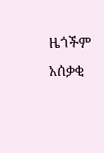ዜጎችም አሰቃቂ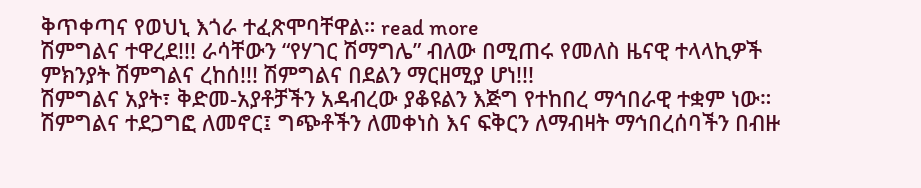ቅጥቀጣና የወህኒ እጎራ ተፈጽሞባቸዋል። read more
ሽምግልና ተዋረደ!!! ራሳቸውን “የሃገር ሽማግሌ” ብለው በሚጠሩ የመለስ ዜናዊ ተላላኪዎች ምክንያት ሽምግልና ረከሰ!!! ሽምግልና በደልን ማርዘሚያ ሆነ!!!
ሽምግልና አያት፣ ቅድመ-አያቶቻችን አዳብረው ያቆዩልን እጅግ የተከበረ ማኅበራዊ ተቋም ነው። ሽምግልና ተደጋግፎ ለመኖር፤ ግጭቶችን ለመቀነስ እና ፍቅርን ለማብዛት ማኅበረሰባችን በብዙ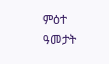ምዕተ ዓመታት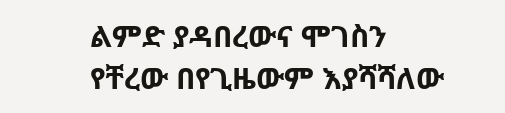ልምድ ያዳበረውና ሞገስን የቸረው በየጊዜውም እያሻሻለው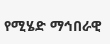የሚሄድ ማኅበራዊ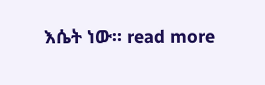እሴት ነው። read more